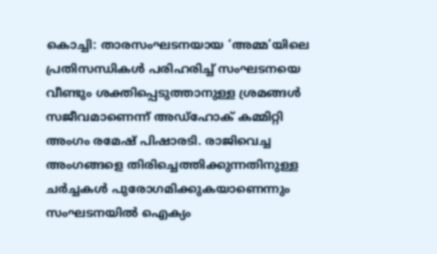കൊച്ചി: താരസംഘടനയായ ‘അമ്മ’യിലെ പ്രതിസന്ധികൾ പരിഹരിച്ച് സംഘടനയെ വീണ്ടും ശക്തിപ്പെടുത്താനുള്ള ശ്രമങ്ങൾ സജീവമാണെന്ന് അഡ്ഹോക് കമ്മിറ്റി അംഗം രമേഷ് പിഷാരടി. രാജിവെച്ച അംഗങ്ങളെ തിരിച്ചെത്തിക്കുന്നതിനുള്ള ചർച്ചകൾ പുരോഗമിക്കുകയാണെന്നും സംഘടനയിൽ ഐക്യം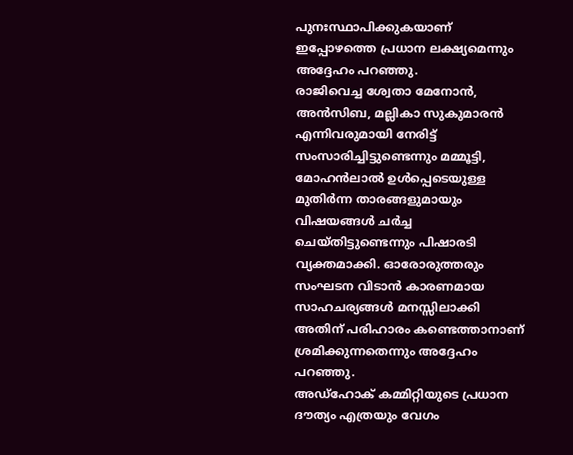പുനഃസ്ഥാപിക്കുകയാണ് ഇപ്പോഴത്തെ പ്രധാന ലക്ഷ്യമെന്നും അദ്ദേഹം പറഞ്ഞു.
രാജിവെച്ച ശ്വേതാ മേനോൻ, അൻസിബ, മല്ലികാ സുകുമാരൻ എന്നിവരുമായി നേരിട്ട് സംസാരിച്ചിട്ടുണ്ടെന്നും മമ്മൂട്ടി, മോഹൻലാൽ ഉൾപ്പെടെയുള്ള മുതിർന്ന താരങ്ങളുമായും വിഷയങ്ങൾ ചർച്ച ചെയ്തിട്ടുണ്ടെന്നും പിഷാരടി വ്യക്തമാക്കി. ഓരോരുത്തരും സംഘടന വിടാൻ കാരണമായ സാഹചര്യങ്ങൾ മനസ്സിലാക്കി അതിന് പരിഹാരം കണ്ടെത്താനാണ് ശ്രമിക്കുന്നതെന്നും അദ്ദേഹം പറഞ്ഞു.
അഡ്ഹോക് കമ്മിറ്റിയുടെ പ്രധാന ദൗത്യം എത്രയും വേഗം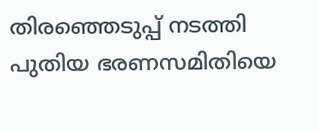തിരഞ്ഞെടുപ്പ് നടത്തി പുതിയ ഭരണസമിതിയെ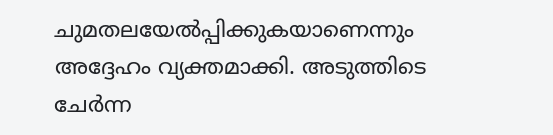ചുമതലയേൽപ്പിക്കുകയാണെന്നും അദ്ദേഹം വ്യക്തമാക്കി. അടുത്തിടെ ചേർന്ന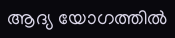ആദ്യ യോഗത്തിൽ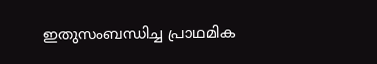ഇതുസംബന്ധിച്ച പ്രാഥമിക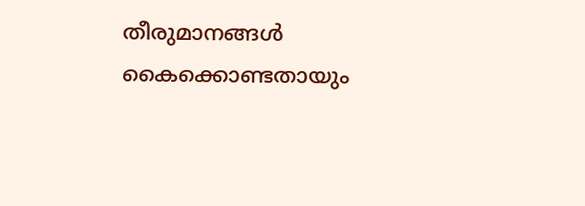തീരുമാനങ്ങൾ കൈക്കൊണ്ടതായും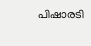പിഷാരടി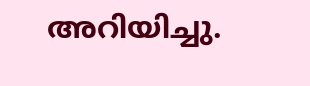അറിയിച്ചു.